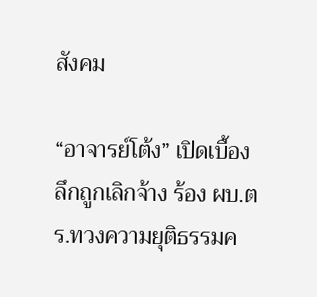สังคม

“อาจารย์โต้ง” เปิดเบื้องลึกถูกเลิกจ้าง ร้อง ผบ.ตร.ทวงความยุติธรรมค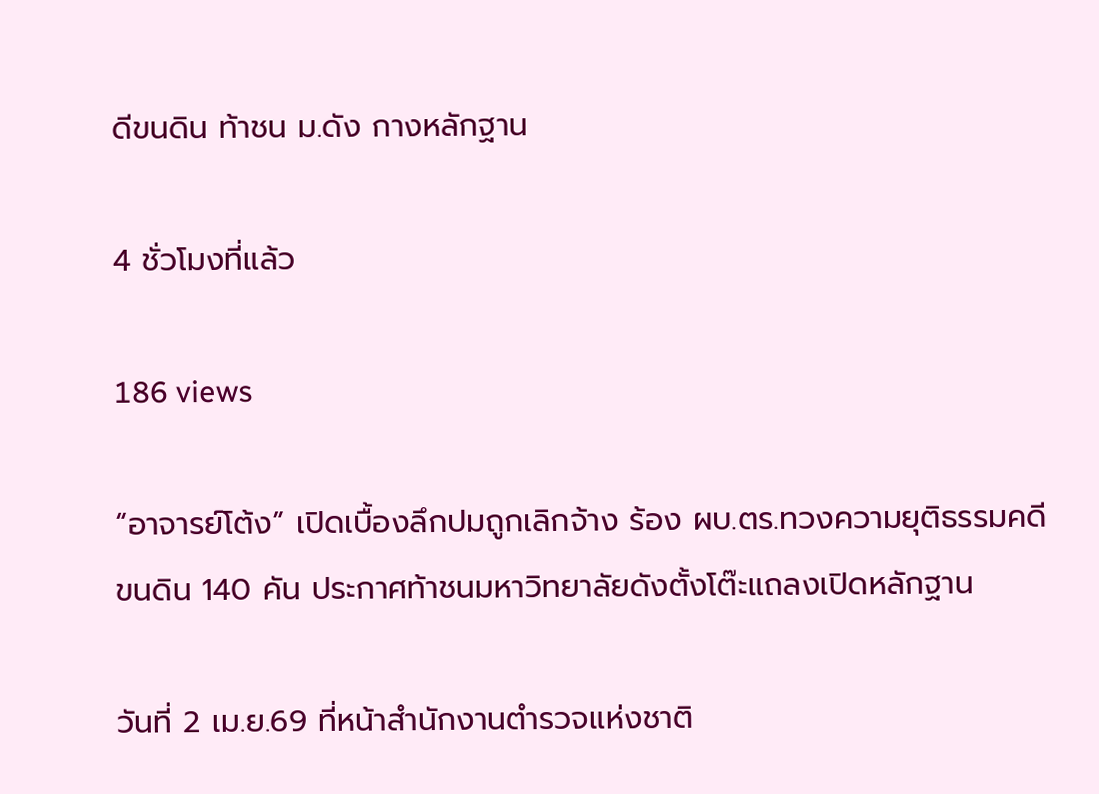ดีขนดิน ท้าชน ม.ดัง กางหลักฐาน

4 ชั่วโมงที่แล้ว

186 views

“อาจารย์โต้ง” เปิดเบื้องลึกปมถูกเลิกจ้าง ร้อง ผบ.ตร.ทวงความยุติธรรมคดีขนดิน 140 คัน ประกาศท้าชนมหาวิทยาลัยดังตั้งโต๊ะแถลงเปิดหลักฐาน

วันที่ 2 เม.ย.69 ที่หน้าสำนักงานตำรวจแห่งชาติ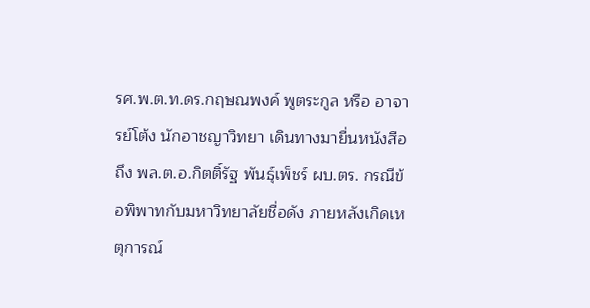รศ.พ.ต.ท.ดร.กฤษณพงค์ พูตระกูล หรือ อาจารย์โต้ง นักอาชญาวิทยา เดินทางมายื่นหนังสือถึง พล.ต.อ.กิตติ์รัฐ พันธุ์เพ็ชร์ ผบ.ตร. กรณีข้อพิพาทกับมหาวิทยาลัยชื่อดัง ภายหลังเกิดเหตุการณ์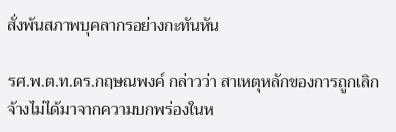สั่งพ้นสภาพบุคลากรอย่างกะทันหัน

รศ.พ.ต.ท.ดร.กฤษณพงค์ กล่าวว่า สาเหตุหลักของการถูกเลิกจ้างไม่ได้มาจากความบกพร่องในห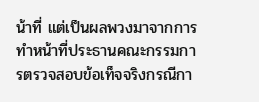น้าที่ แต่เป็นผลพวงมาจากการทำหน้าที่ประธานคณะกรรมการตรวจสอบข้อเท็จจริงกรณีกา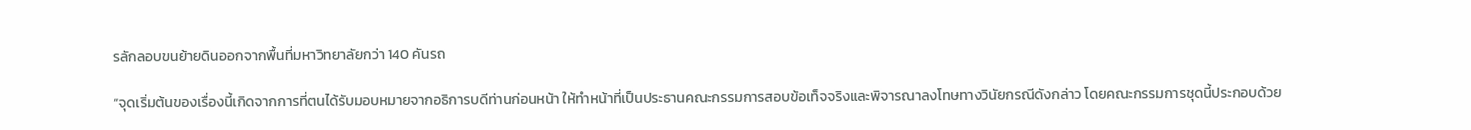รลักลอบขนย้ายดินออกจากพื้นที่มหาวิทยาลัยกว่า 140 คันรถ

“จุดเริ่มต้นของเรื่องนี้เกิดจากการที่ตนได้รับมอบหมายจากอธิการบดีท่านก่อนหน้า ให้ทำหน้าที่เป็นประธานคณะกรรมการสอบข้อเท็จจริงและพิจารณาลงโทษทางวินัยกรณีดังกล่าว โดยคณะกรรมการชุดนี้ประกอบด้วย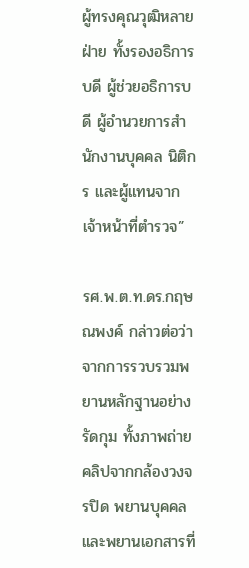ผู้ทรงคุณวุฒิหลายฝ่าย ทั้งรองอธิการบดี ผู้ช่วยอธิการบดี ผู้อำนวยการสำนักงานบุคคล นิติกร และผู้แทนจากเจ้าหน้าที่ตำรวจ”

รศ.พ.ต.ท.ดร.กฤษณพงค์ กล่าวต่อว่า จากการรวบรวมพยานหลักฐานอย่างรัดกุม ทั้งภาพถ่าย คลิปจากกล้องวงจรปิด พยานบุคคล และพยานเอกสารที่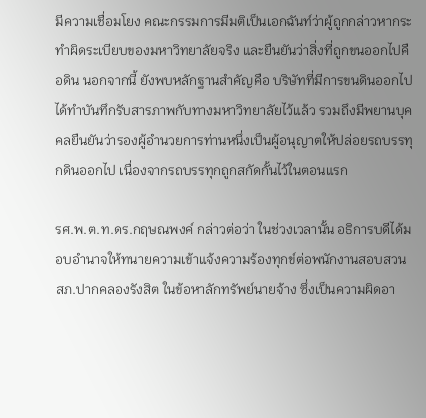มีความเชื่อมโยง คณะกรรมการมีมติเป็นเอกฉันท์ว่าผู้ถูกกล่าวหากระทำผิดระเบียบของมหาวิทยาลัยจริง และยืนยันว่าสิ่งที่ถูกขนออกไปคือดิน นอกจากนี้ ยังพบหลักฐานสำคัญคือ บริษัทที่มีการขนดินออกไปได้ทำบันทึกรับสารภาพกับทางมหาวิทยาลัยไว้แล้ว รวมถึงมีพยานบุคคลยืนยันว่ารองผู้อำนวยการท่านหนึ่งเป็นผู้อนุญาตให้ปล่อยรถบรรทุกดินออกไป เนื่องจากรถบรรทุกถูกสกัดกั้นไว้ในตอนแรก

รศ.พ.ต.ท.ดร.กฤษณพงค์ กล่าวต่อว่า ในช่วงเวลานั้น อธิการบดีได้มอบอำนาจให้ทนายความเข้าแจ้งความร้องทุกข์ต่อพนักงานสอบสวน สภ.ปากคลองรังสิต ในข้อหาลักทรัพย์นายจ้าง ซึ่งเป็นความผิดอา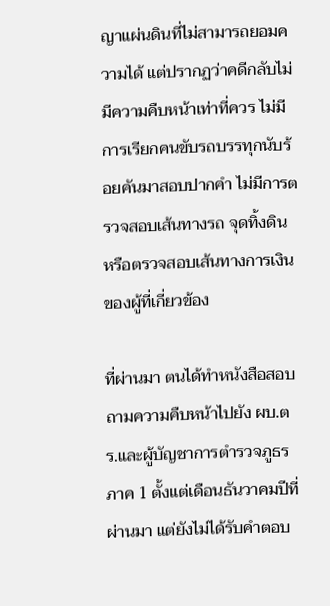ญาแผ่นดินที่ไม่สามารถยอมความได้ แต่ปรากฏว่าคดีกลับไม่มีความคืบหน้าเท่าที่ควร ไม่มีการเรียกคนขับรถบรรทุกนับร้อยคันมาสอบปากคำ ไม่มีการตรวจสอบเส้นทางรถ จุดทิ้งดิน หรือตรวจสอบเส้นทางการเงินของผู้ที่เกี่ยวข้อง

ที่ผ่านมา ตนได้ทำหนังสือสอบถามความคืบหน้าไปยัง ผบ.ตร.และผู้บัญชาการตำรวจภูธรภาค 1 ตั้งแต่เดือนธันวาคมปีที่ผ่านมา แต่ยังไม่ได้รับคำตอบ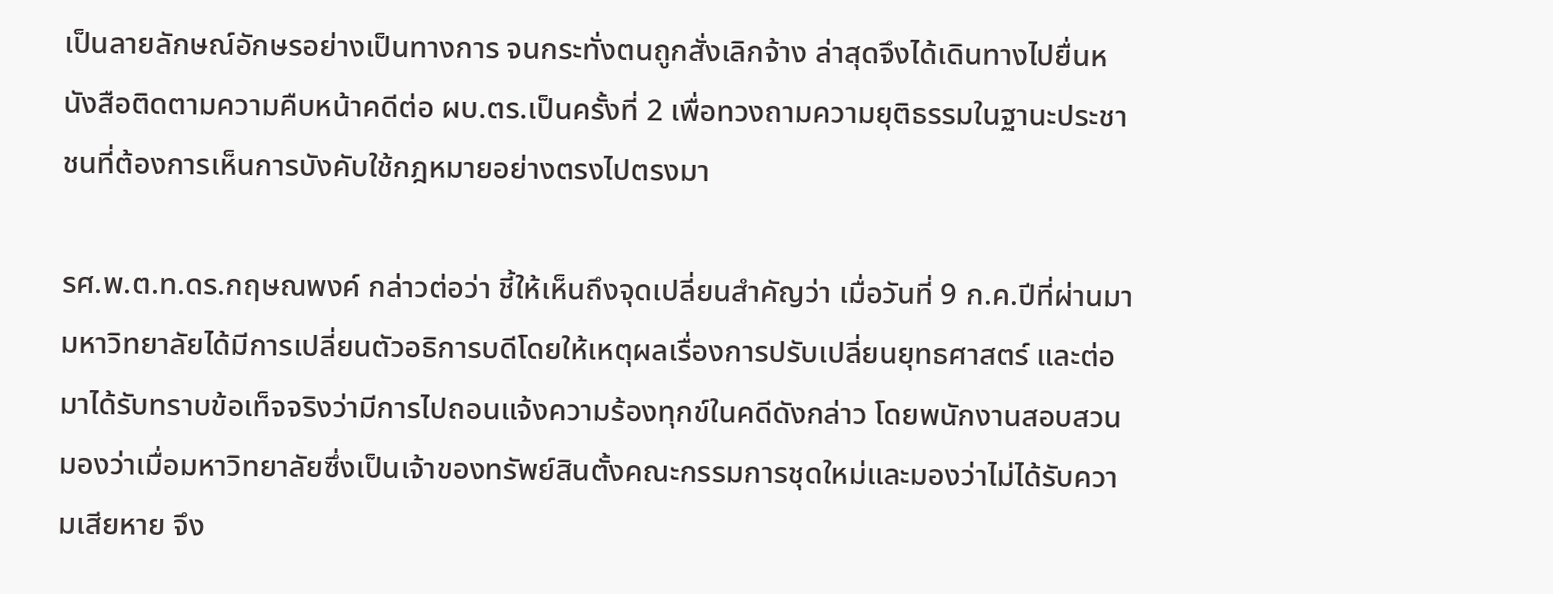เป็นลายลักษณ์อักษรอย่างเป็นทางการ จนกระทั่งตนถูกสั่งเลิกจ้าง ล่าสุดจึงได้เดินทางไปยื่นหนังสือติดตามความคืบหน้าคดีต่อ ผบ.ตร.เป็นครั้งที่ 2 เพื่อทวงถามความยุติธรรมในฐานะประชาชนที่ต้องการเห็นการบังคับใช้กฎหมายอย่างตรงไปตรงมา

รศ.พ.ต.ท.ดร.กฤษณพงค์ กล่าวต่อว่า ชี้ให้เห็นถึงจุดเปลี่ยนสำคัญว่า เมื่อวันที่ 9 ก.ค.ปีที่ผ่านมา มหาวิทยาลัยได้มีการเปลี่ยนตัวอธิการบดีโดยให้เหตุผลเรื่องการปรับเปลี่ยนยุทธศาสตร์ และต่อมาได้รับทราบข้อเท็จจริงว่ามีการไปถอนแจ้งความร้องทุกข์ในคดีดังกล่าว โดยพนักงานสอบสวนมองว่าเมื่อมหาวิทยาลัยซึ่งเป็นเจ้าของทรัพย์สินตั้งคณะกรรมการชุดใหม่และมองว่าไม่ได้รับความเสียหาย จึง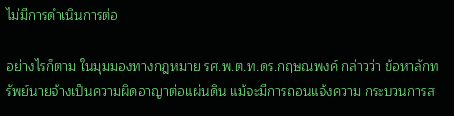ไม่มีการดำเนินการต่อ

อย่างไรก็ตาม ในมุมมองทางกฎหมาย รศ.พ.ต.ท.ดร.กฤษณพงค์ กล่าวว่า ข้อหาลักทรัพย์นายจ้างเป็นความผิดอาญาต่อแผ่นดิน แม้จะมีการถอนแจ้งความ กระบวนการส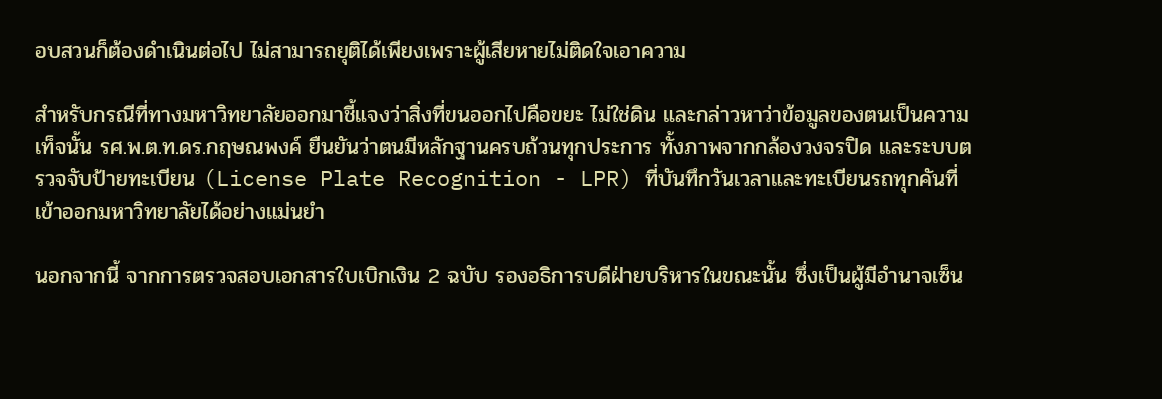อบสวนก็ต้องดำเนินต่อไป ไม่สามารถยุติได้เพียงเพราะผู้เสียหายไม่ติดใจเอาความ

สำหรับกรณีที่ทางมหาวิทยาลัยออกมาชี้แจงว่าสิ่งที่ขนออกไปคือขยะ ไม่ใช่ดิน และกล่าวหาว่าข้อมูลของตนเป็นความเท็จนั้น รศ.พ.ต.ท.ดร.กฤษณพงค์ ยืนยันว่าตนมีหลักฐานครบถ้วนทุกประการ ทั้งภาพจากกล้องวงจรปิด และระบบตรวจจับป้ายทะเบียน (License Plate Recognition - LPR) ที่บันทึกวันเวลาและทะเบียนรถทุกคันที่เข้าออกมหาวิทยาลัยได้อย่างแม่นยำ

นอกจากนี้ จากการตรวจสอบเอกสารใบเบิกเงิน 2 ฉบับ รองอธิการบดีฝ่ายบริหารในขณะนั้น ซึ่งเป็นผู้มีอำนาจเซ็น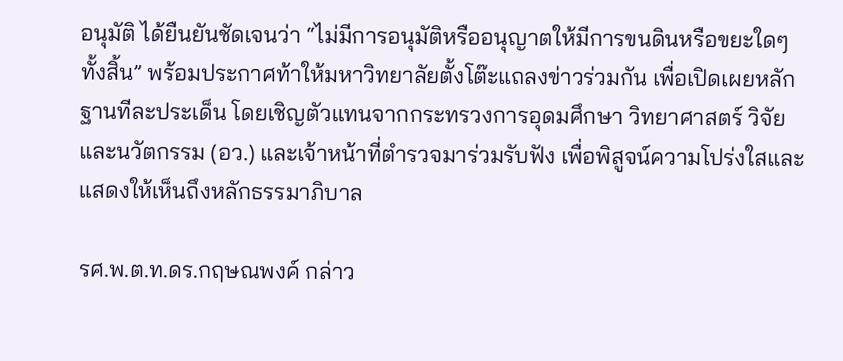อนุมัติ ได้ยืนยันชัดเจนว่า “ไม่มีการอนุมัติหรืออนุญาตให้มีการขนดินหรือขยะใดๆ ทั้งสิ้น” พร้อมประกาศท้าให้มหาวิทยาลัยตั้งโต๊ะแถลงข่าวร่วมกัน เพื่อเปิดเผยหลักฐานทีละประเด็น โดยเชิญตัวแทนจากกระทรวงการอุดมศึกษา วิทยาศาสตร์ วิจัยและนวัตกรรม (อว.) และเจ้าหน้าที่ตำรวจมาร่วมรับฟัง เพื่อพิสูจน์ความโปร่งใสและแสดงให้เห็นถึงหลักธรรมาภิบาล

รศ.พ.ต.ท.ดร.กฤษณพงค์ กล่าว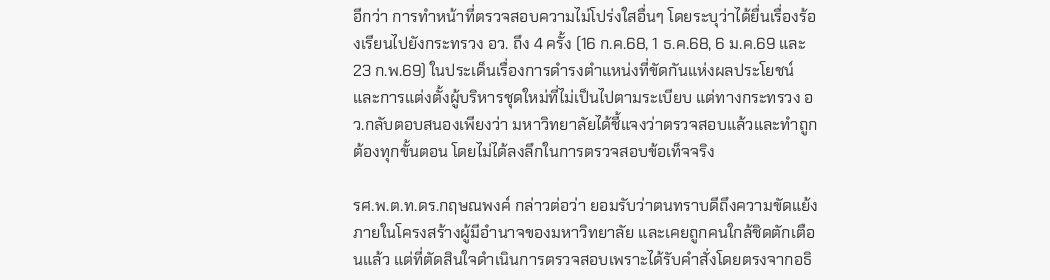อีกว่า การทำหน้าที่ตรวจสอบความไม่โปร่งใสอื่นๆ โดยระบุว่าได้ยื่นเรื่องร้องเรียนไปยังกระทรวง อว. ถึง 4 ครั้ง (16 ก.ค.68, 1 ธ.ค.68, 6 ม.ค.69 และ 23 ก.พ.69) ในประเด็นเรื่องการดำรงตำแหน่งที่ขัดกันแห่งผลประโยชน์ และการแต่งตั้งผู้บริหารชุดใหม่ที่ไม่เป็นไปตามระเบียบ แต่ทางกระทรวง อว.กลับตอบสนองเพียงว่า มหาวิทยาลัยได้ชี้แจงว่าตรวจสอบแล้วและทำถูกต้องทุกขั้นตอน โดยไม่ได้ลงลึกในการตรวจสอบข้อเท็จจริง

รศ.พ.ต.ท.ดร.กฤษณพงค์ กล่าวต่อว่า ยอมรับว่าตนทราบดีถึงความขัดแย้งภายในโครงสร้างผู้มีอำนาจของมหาวิทยาลัย และเคยถูกคนใกล้ชิดตักเตือนแล้ว แต่ที่ตัดสินใจดำเนินการตรวจสอบเพราะได้รับคำสั่งโดยตรงจากอธิ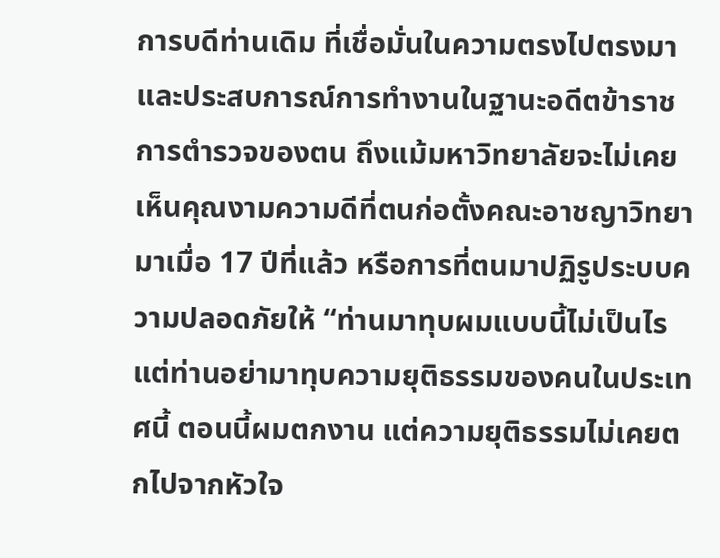การบดีท่านเดิม ที่เชื่อมั่นในความตรงไปตรงมา และประสบการณ์การทำงานในฐานะอดีตข้าราชการตำรวจของตน ถึงแม้มหาวิทยาลัยจะไม่เคยเห็นคุณงามความดีที่ตนก่อตั้งคณะอาชญาวิทยามาเมื่อ 17 ปีที่แล้ว หรือการที่ตนมาปฏิรูประบบความปลอดภัยให้ “ท่านมาทุบผมแบบนี้ไม่เป็นไร แต่ท่านอย่ามาทุบความยุติธรรมของคนในประเทศนี้ ตอนนี้ผมตกงาน แต่ความยุติธรรมไม่เคยตกไปจากหัวใจ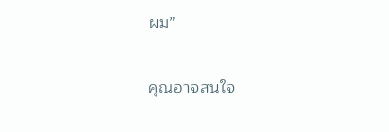ผม”

คุณอาจสนใจ